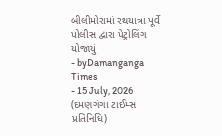બીલીમોરામાં રથયાત્રા પૂર્વે પોલીસ દ્વારા પેટ્રોલિંગ યોજાયું
- byDamanganga Times
- 15 July, 2026
(દમણગંગા ટાઈમ્સ પ્રતિનિધિ)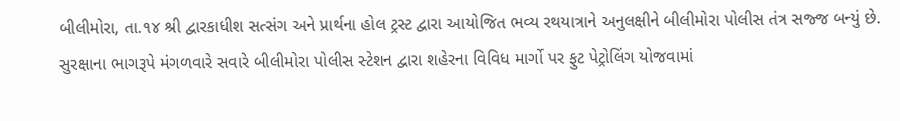બીલીમોરા, તા.૧૪ શ્રી દ્વારકાધીશ સત્સંગ અને પ્રાર્થના હોલ ટ્રસ્ટ દ્વારા આયોજિત ભવ્ય રથયાત્રાને અનુલક્ષીને બીલીમોરા પોલીસ તંત્ર સજ્જ બન્યું છે. સુરક્ષાના ભાગરૂપે મંગળવારે સવારે બીલીમોરા પોલીસ સ્ટેશન દ્વારા શહેરના વિવિધ માર્ગો પર ફુટ પેટ્રોલિંગ યોજવામાં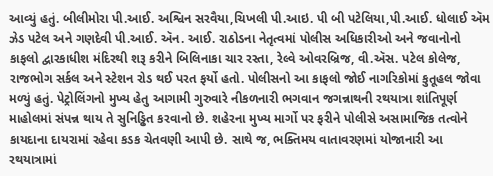આવ્યું હતું. બીલીમોરા પી.આઈ. અશ્વિન સરવૈયા,ચિખલી પી.આઇ. પી બી પટેલિયા,પી.આઈ. ધોલાઈ ઍમ ઝેડ પટેલ અને ગણદેવી પી.આઈ. ઍન. આઈ. રાઠોડના નેતૃત્વમાં પોલીસ અધિકારીઓ અને જવાનોનો કાફલો દ્વારકાધીશ મંદિરથી શરૂ કરીને બિલિનાકા ચાર રસ્તા, રેલ્વે ઓવરબ્રિજ, વી.ઍસ. પટેલ કોલેજ, રાજભોગ સર્કલ અને સ્ટેશન રોડ થઈ પરત ફર્યો હતો. પોલીસનો આ કાફલો જોઈ નાગરિકોમાં કુતૂહલ જોવા મળ્યું હતું. પેટ્રોલિંગનો મુખ્ય હેતુ આગામી ગુરુવારે નીકળનારી ભગવાન જગન્નાથની રથયાત્રા શાંતિપૂર્ણ માહોલમાં સંપન્ન થાય તે સુનિડ્ઢિત કરવાનો છે. શહેરના મુખ્ય માર્ગો પર ફરીને પોલીસે અસામાજિક તત્વોને કાયદાના દાયરામાં રહેવા કડક ચેતવણી આપી છે. સાથે જ, ભક્તિમય વાતાવરણમાં યોજાનારી આ રથયાત્રામાં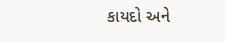કાયદો અને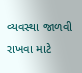વ્યવસ્થા જાળવી રાખવા માટે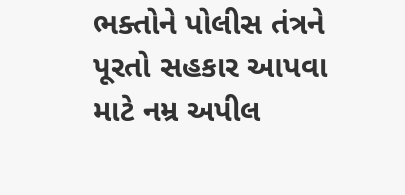ભક્તોને પોલીસ તંત્રને પૂરતો સહકાર આપવા માટે નમ્ર અપીલ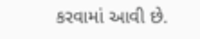કરવામાં આવી છે.